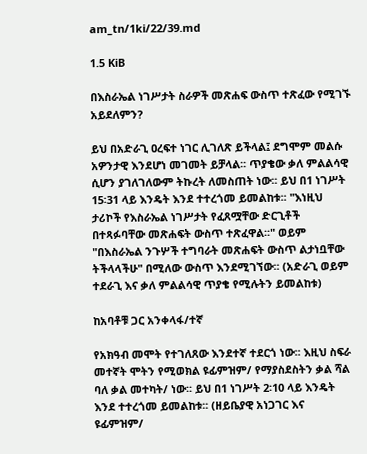am_tn/1ki/22/39.md

1.5 KiB

በእስራኤል ነገሥታት ስራዎች መጽሐፍ ውስጥ ተጽፈው የሚገኙ አይደለምን?

ይህ በአድራጊ ዐረፍተ ነገር ሊገለጽ ይችላል፤ ደግሞም መልሱ አዎንታዊ እንደሆነ መገመት ይቻላል፡፡ ጥያቄው ቃለ ምልልሳዊ ሲሆን ያገለገለውም ትኩረት ለመስጠት ነው፡፡ ይህ በ1 ነገሥት 15፡31 ላይ እንዴት እንደ ተተረጎመ ይመልከቱ፡፡ "እነዚህ ታሪኮች የእስራኤል ነገሥታት የፈጸሟቸው ድርጊቶች በተጻፉባቸው መጽሐፍት ውስጥ ተጽፈዋል፡፡" ወይም "በእስራኤል ንጉሦች ተግባራት መጽሐፍት ውስጥ ልታነቧቸው ትችላላችሁ" በሚለው ውስጥ እንደሚገኘው፡፡ (አድራጊ ወይም ተደራጊ እና ቃለ ምልልሳዊ ጥያቄ የሚሉትን ይመልከቱ)

ከአባቶቹ ጋር አንቀላፋ/ተኛ

የአክዓብ መሞት የተገለጸው እንደተኛ ተደርጎ ነው፡፡ እዚህ ስፍራ መተኛት ሞትን የሚወክል ዩፊምዝም/ የማያስደስትን ቃል ሻል ባለ ቃል መተካት/ ነው፡፡ ይህ በ1 ነገሥት 2፡10 ላይ እንዴት እንደ ተተረጎመ ይመልከቱ፡፡ (ዘይቤያዊ አነጋገር እና ዩፊምዝም/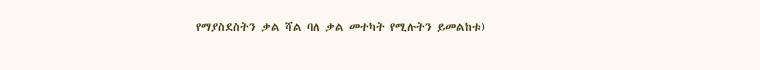የማያስደስትን ቃል ሻል ባለ ቃል መተካት የሚሉትን ይመልከቱ)